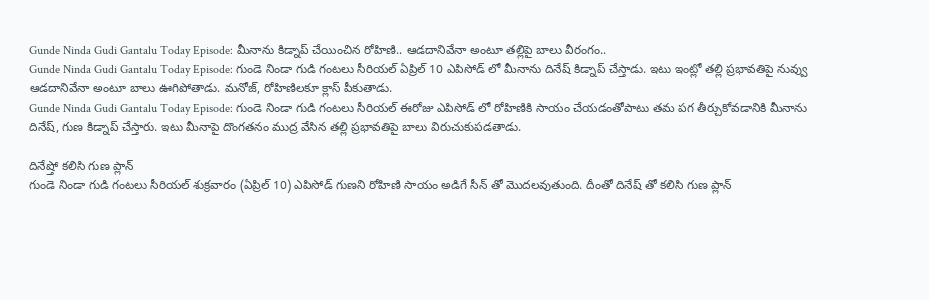Gunde Ninda Gudi Gantalu Today Episode: మీనాను కిడ్నాప్ చేయించిన రోహిణి.. ఆడదానివేనా అంటూ తల్లిపై బాలు వీరంగం..
Gunde Ninda Gudi Gantalu Today Episode: గుండె నిండా గుడి గంటలు సీరియల్ ఏప్రిల్ 10 ఎపిసోడ్ లో మీనాను దినేష్ కిడ్నాప్ చేస్తాడు. ఇటు ఇంట్లో తల్లి ప్రభావతిపై నువ్వు ఆడదానివేనా అంటూ బాలు ఊగిపోతాడు. మనోజ్, రోహిణిలకూ క్లాస్ పీకుతాడు.
Gunde Ninda Gudi Gantalu Today Episode: గుండె నిండా గుడి గంటలు సీరియల్ ఈరోజు ఎపిసోడ్ లో రోహిణికి సాయం చేయడంతోపాటు తమ పగ తీర్చుకోవడానికి మీనాను దినేష్, గుణ కిడ్నాప్ చేస్తారు. ఇటు మీనాపై దొంగతనం ముద్ర వేసిన తల్లి ప్రభావతిపై బాలు విరుచుకుపడతాడు.

దినేష్తో కలిసి గుణ ప్లాన్
గుండె నిండా గుడి గంటలు సీరియల్ శుక్రవారం (ఏప్రిల్ 10) ఎపిసోడ్ గుణని రోహిణి సాయం అడిగే సీన్ తో మొదలవుతుంది. దీంతో దినేష్ తో కలిసి గుణ ప్లాన్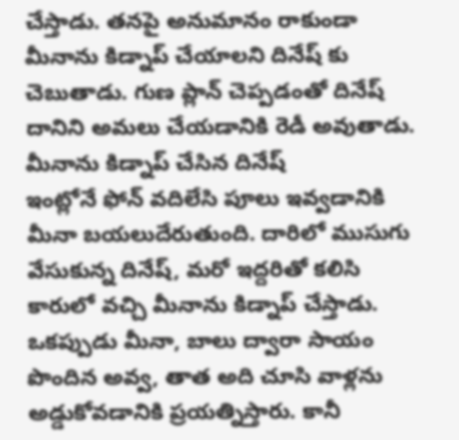చేస్తాడు. తనపై అనుమానం రాకుండా మీనాను కిడ్నాప్ చేయాలని దినేష్ కు చెబుతాడు. గుణ ప్లాన్ చెప్పడంతో దినేష్ దానిని అమలు చేయడానికి రెడీ అవుతాడు.
మీనాను కిడ్నాప్ చేసిన దినేష్
ఇంట్లోనే ఫోన్ వదిలేసి పూలు ఇవ్వడానికి మీనా బయలుదేరుతుంది. దారిలో ముసుగు వేసుకున్న దినేష్, మరో ఇద్దరితో కలిసి కారులో వచ్చి మీనాను కిడ్నాప్ చేస్తాడు. ఒకప్పుడు మీనా, బాలు ద్వారా సాయం పొందిన అవ్వ, తాత అది చూసి వాళ్లను అడ్డుకోవడానికి ప్రయత్నిస్తారు. కానీ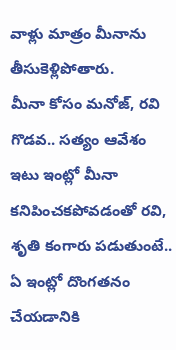వాళ్లు మాత్రం మీనాను తీసుకెళ్లిపోతారు.
మీనా కోసం మనోజ్, రవి గొడవ.. సత్యం ఆవేశం
ఇటు ఇంట్లో మీనా కనిపించకపోవడంతో రవి, శృతి కంగారు పడుతుంటే.. ఏ ఇంట్లో దొంగతనం చేయడానికి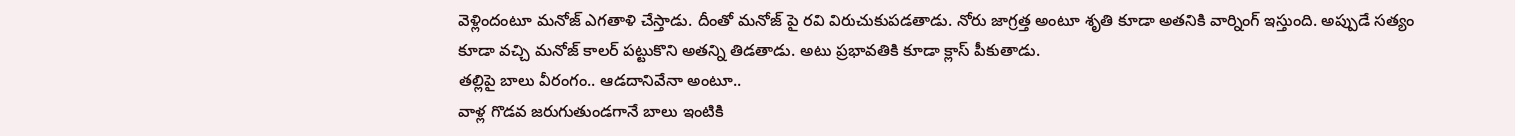వెళ్లిందంటూ మనోజ్ ఎగతాళి చేస్తాడు. దీంతో మనోజ్ పై రవి విరుచుకుపడతాడు. నోరు జాగ్రత్త అంటూ శృతి కూడా అతనికి వార్నింగ్ ఇస్తుంది. అప్పుడే సత్యం కూడా వచ్చి మనోజ్ కాలర్ పట్టుకొని అతన్ని తిడతాడు. అటు ప్రభావతికి కూడా క్లాస్ పీకుతాడు.
తల్లిపై బాలు వీరంగం.. ఆడదానివేనా అంటూ..
వాళ్ల గొడవ జరుగుతుండగానే బాలు ఇంటికి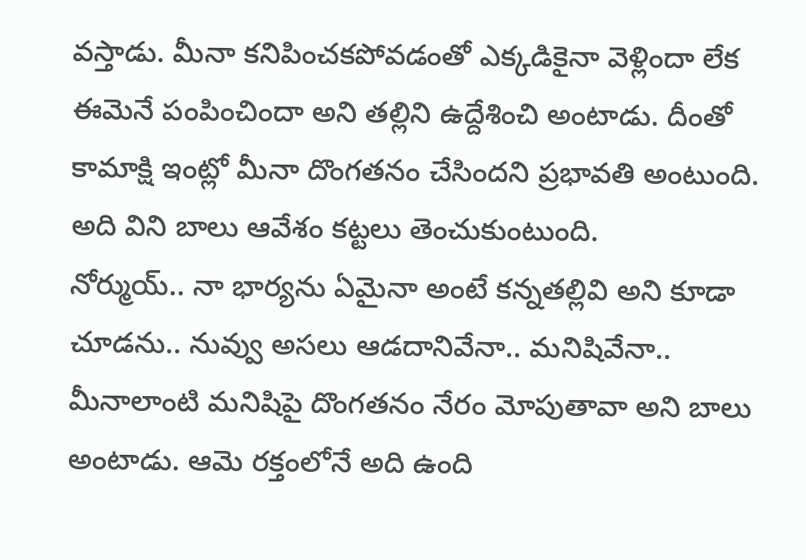వస్తాడు. మీనా కనిపించకపోవడంతో ఎక్కడికైనా వెళ్లిందా లేక ఈమెనే పంపించిందా అని తల్లిని ఉద్దేశించి అంటాడు. దీంతో కామాక్షి ఇంట్లో మీనా దొంగతనం చేసిందని ప్రభావతి అంటుంది. అది విని బాలు ఆవేశం కట్టలు తెంచుకుంటుంది.
నోర్ముయ్.. నా భార్యను ఏమైనా అంటే కన్నతల్లివి అని కూడా చూడను.. నువ్వు అసలు ఆడదానివేనా.. మనిషివేనా.. మీనాలాంటి మనిషిపై దొంగతనం నేరం మోపుతావా అని బాలు అంటాడు. ఆమె రక్తంలోనే అది ఉంది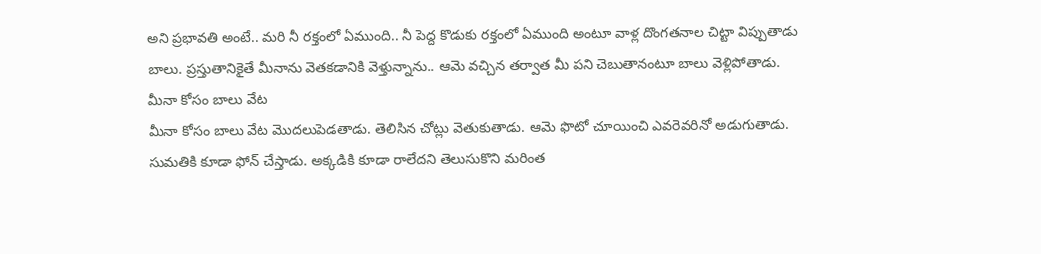అని ప్రభావతి అంటే.. మరి నీ రక్తంలో ఏముంది.. నీ పెద్ద కొడుకు రక్తంలో ఏముంది అంటూ వాళ్ల దొంగతనాల చిట్టా విప్పుతాడు బాలు. ప్రస్తుతానికైతే మీనాను వెతకడానికి వెళ్తున్నాను.. ఆమె వచ్చిన తర్వాత మీ పని చెబుతానంటూ బాలు వెళ్లిపోతాడు.
మీనా కోసం బాలు వేట
మీనా కోసం బాలు వేట మొదలుపెడతాడు. తెలిసిన చోట్లు వెతుకుతాడు. ఆమె ఫొటో చూయించి ఎవరెవరినో అడుగుతాడు. సుమతికి కూడా ఫోన్ చేస్తాడు. అక్కడికి కూడా రాలేదని తెలుసుకొని మరింత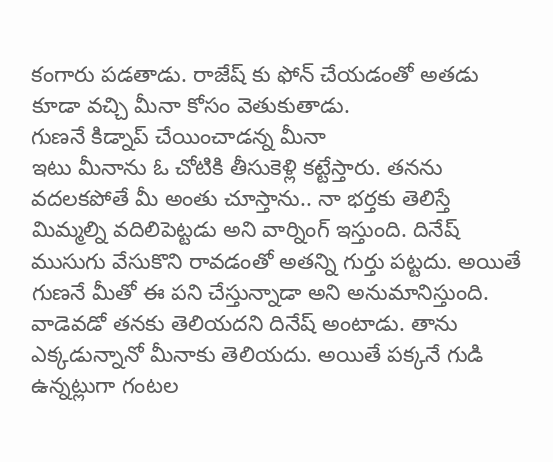కంగారు పడతాడు. రాజేష్ కు ఫోన్ చేయడంతో అతడు కూడా వచ్చి మీనా కోసం వెతుకుతాడు.
గుణనే కిడ్నాప్ చేయించాడన్న మీనా
ఇటు మీనాను ఓ చోటికి తీసుకెళ్లి కట్టేస్తారు. తనను వదలకపోతే మీ అంతు చూస్తాను.. నా భర్తకు తెలిస్తే మిమ్మల్ని వదిలిపెట్టడు అని వార్నింగ్ ఇస్తుంది. దినేష్ ముసుగు వేసుకొని రావడంతో అతన్ని గుర్తు పట్టదు. అయితే గుణనే మీతో ఈ పని చేస్తున్నాడా అని అనుమానిస్తుంది. వాడెవడో తనకు తెలియదని దినేష్ అంటాడు. తాను ఎక్కడున్నానో మీనాకు తెలియదు. అయితే పక్కనే గుడి ఉన్నట్లుగా గంటల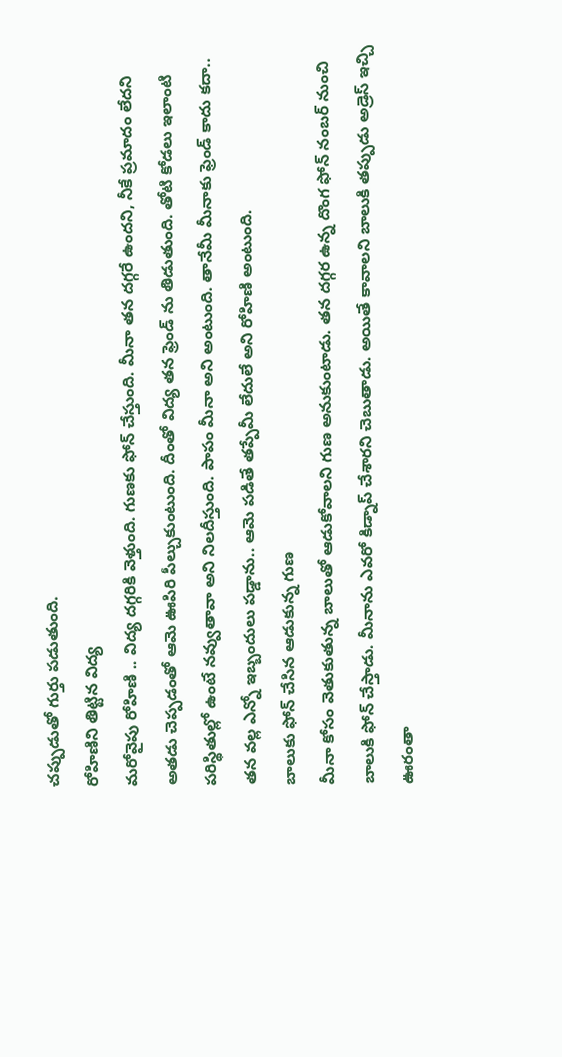చప్పుడుతో గుర్తు పడుతుంది.
రోహిణిని తిట్టిన విద్య
మరోవైపు రోహిణి .. విద్య దగ్గరికి వెళ్తుంది. గుణకు ఫోన్ చేస్తుంది. మీనా తన దగ్గరే ఉందని, నీకే ప్రమాదం లేదని అతడు చెప్పడంతో ఆమె ఊపిరి పీల్చుకుంటుంది. దీంతో విద్య తన ఫ్రెండ్ ను తిడుతుంది. తోటి కోడలు ఇలాంటి పరిస్థితుల్లో ఉంటే నవ్వుతావా అని నిలదీస్తుంది. పాపం మీనా అని అంటుంది. తానేమీ మీనాకు ఫ్రెండ్ కాదు కదా.. తన వల్ల ఎన్నో ఇబ్బందులు పడ్డాను.. ఆమె పడితే తప్పేమీ లేదులే అని రోహిణి అంటుంది.
బాలుకు ఫోన్ చేసిన ఆడుకున్న గుణ
మీనా కోసం వెతుకుతున్న బాలుతో ఆడుకోవాలని గుణ అనుకుంటాడు. తన దగ్గర ఉన్న దొంగ ఫోన్ నంబర్ నుంచి బాలుకి ఫోన్ చేస్తాడు. మీనాను ఎవరో కిడ్నాప్ చేశారని చెబుతాడు. అయితే కావాలని బాలుకి తప్పుడు అడ్రెస్ ఇచ్చి ఊరంతా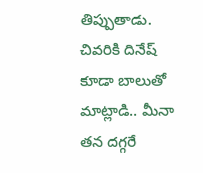తిప్పుతాడు. చివరికి దినేష్ కూడా బాలుతో మాట్లాడి.. మీనా తన దగ్గరే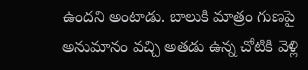ఉందని అంటాడు. బాలుకి మాత్రం గుణపై అనుమానం వచ్చి అతడు ఉన్న చోటికి వెళ్లి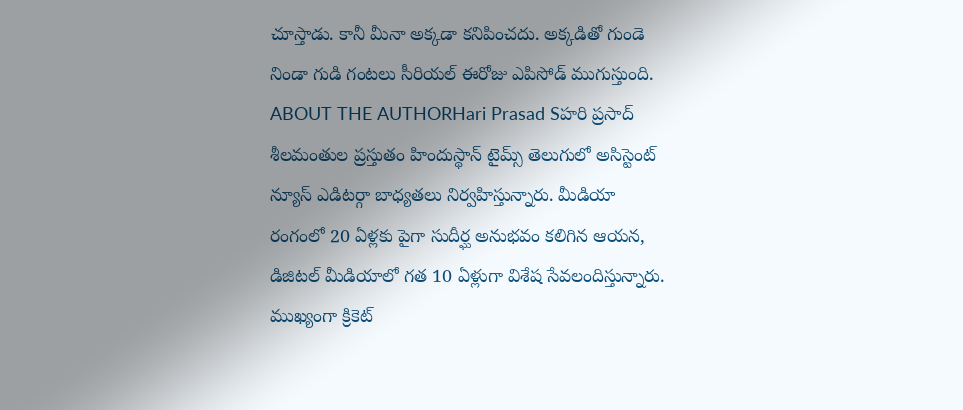చూస్తాడు. కానీ మీనా అక్కడా కనిపించదు. అక్కడితో గుండె నిండా గుడి గంటలు సీరియల్ ఈరోజు ఎపిసోడ్ ముగుస్తుంది.
ABOUT THE AUTHORHari Prasad Sహరి ప్రసాద్ శీలమంతుల ప్రస్తుతం హిందుస్థాన్ టైమ్స్ తెలుగులో అసిస్టెంట్ న్యూస్ ఎడిటర్గా బాధ్యతలు నిర్వహిస్తున్నారు. మీడియా రంగంలో 20 ఏళ్లకు పైగా సుదీర్ఘ అనుభవం కలిగిన ఆయన, డిజిటల్ మీడియాలో గత 10 ఏళ్లుగా విశేష సేవలందిస్తున్నారు. ముఖ్యంగా క్రికెట్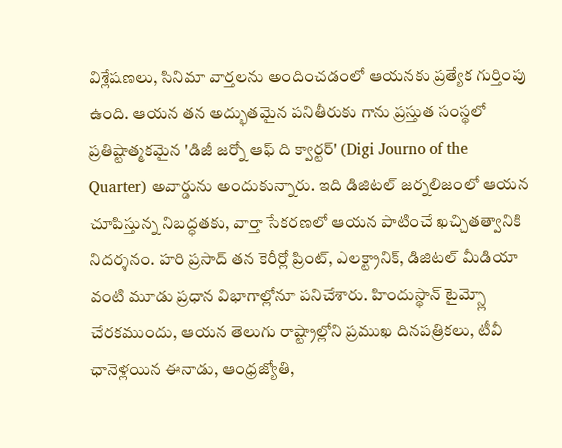విశ్లేషణలు, సినిమా వార్తలను అందించడంలో ఆయనకు ప్రత్యేక గుర్తింపు ఉంది. ఆయన తన అద్భుతమైన పనితీరుకు గాను ప్రస్తుత సంస్థలో ప్రతిష్టాత్మకమైన 'డిజీ జర్నో ఆఫ్ ది క్వార్టర్' (Digi Journo of the Quarter) అవార్డును అందుకున్నారు. ఇది డిజిటల్ జర్నలిజంలో ఆయన చూపిస్తున్న నిబద్ధతకు, వార్తా సేకరణలో ఆయన పాటించే ఖచ్చితత్వానికి నిదర్శనం. హరి ప్రసాద్ తన కెరీర్లో ప్రింట్, ఎలక్ట్రానిక్, డిజిటల్ మీడియా వంటి మూడు ప్రధాన విభాగాల్లోనూ పనిచేశారు. హిందుస్థాన్ టైమ్స్లో చేరకముందు, ఆయన తెలుగు రాష్ట్రాల్లోని ప్రముఖ దినపత్రికలు, టీవీ ఛానెళ్లయిన ఈనాడు, ఆంధ్రజ్యోతి,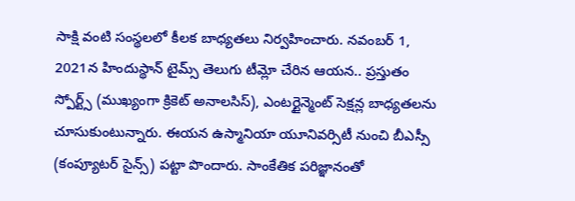సాక్షి వంటి సంస్థలలో కీలక బాధ్యతలు నిర్వహించారు. నవంబర్ 1, 2021న హిందుస్థాన్ టైమ్స్ తెలుగు టీమ్లో చేరిన ఆయన.. ప్రస్తుతం స్పోర్ట్స్ (ముఖ్యంగా క్రికెట్ అనాలసిస్), ఎంటర్టైన్మెంట్ సెక్షన్ల బాధ్యతలను చూసుకుంటున్నారు. ఈయన ఉస్మానియా యూనివర్సిటీ నుంచి బీఎస్సీ (కంప్యూటర్ సైన్స్) పట్టా పొందారు. సాంకేతిక పరిజ్ఞానంతో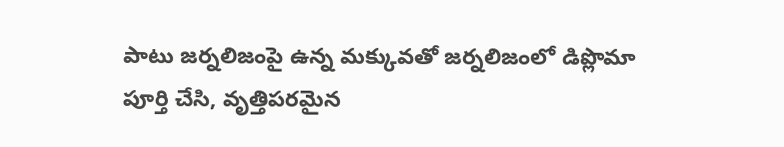పాటు జర్నలిజంపై ఉన్న మక్కువతో జర్నలిజంలో డిప్లొమా పూర్తి చేసి, వృత్తిపరమైన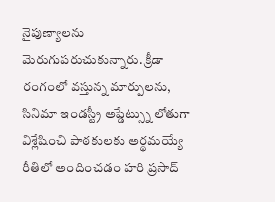నైపుణ్యాలను మెరుగుపరుచుకున్నారు. క్రీడా రంగంలో వస్తున్న మార్పులను, సినిమా ఇండస్ట్రీ అప్డేట్స్ను లోతుగా విశ్లేషించి పాఠకులకు అర్థమయ్యే రీతిలో అందించడం హరి ప్రసాద్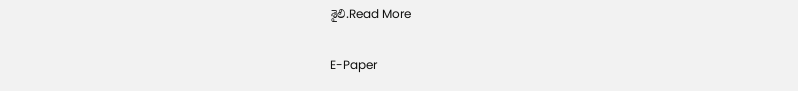శైలి.Read More

E-Paper